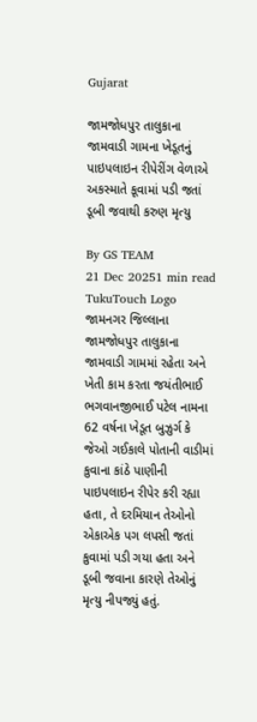Gujarat

જામજોધપુર તાલુકાના જામવાડી ગામના ખેડૂતનું પાઇપલાઇન રીપેરીંગ વેળાએ અકસ્માતે કૂવામાં પડી જતાં ડૂબી જવાથી કરુણ મૃત્યુ

By GS TEAM
21 Dec 20251 min read
TukuTouch Logo
જામનગર જિલ્લાના જામજોધપુર તાલુકાના જામવાડી ગામમાં રહેતા અને ખેતી કામ કરતા જયંતીભાઈ ભગવાનજીભાઈ પટેલ નામના 62 વર્ષના ખેડૂત બુઝુર્ગ કે જેઓ ગઈકાલે પોતાની વાડીમાં કુવાના કાંઠે પાણીની પાઇપલાઇન રીપેર કરી રહ્યા હતા, તે દરમિયાન તેઓનો એકાએક પગ લપસી જતાં કુવામાં પડી ગયા હતા અને ડૂબી જવાના કારણે તેઓનું મૃત્યુ નીપજ્યું હતું.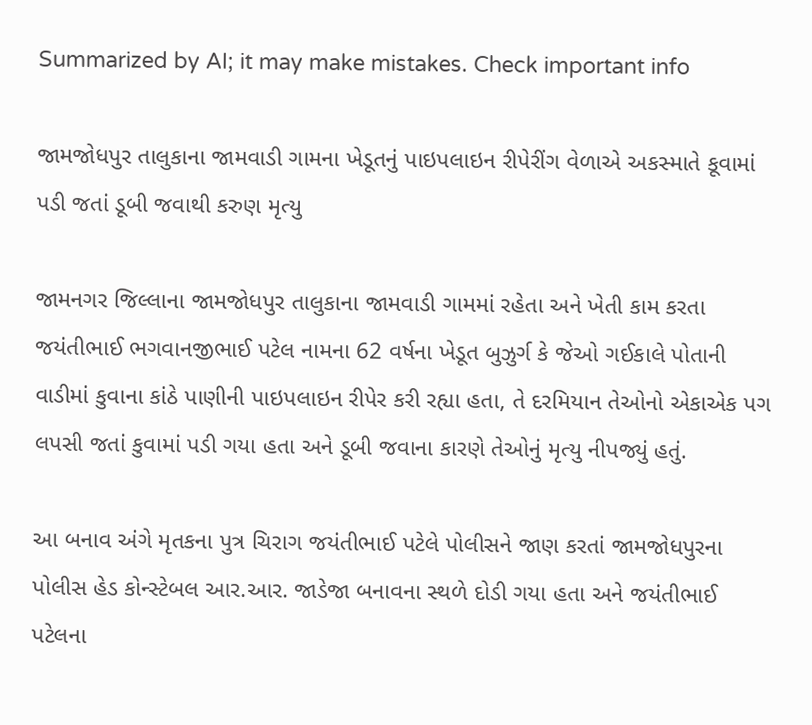Summarized by AI; it may make mistakes. Check important info

જામજોધપુર તાલુકાના જામવાડી ગામના ખેડૂતનું પાઇપલાઇન રીપેરીંગ વેળાએ અકસ્માતે કૂવામાં પડી જતાં ડૂબી જવાથી કરુણ મૃત્યુ

જામનગર જિલ્લાના જામજોધપુર તાલુકાના જામવાડી ગામમાં રહેતા અને ખેતી કામ કરતા જયંતીભાઈ ભગવાનજીભાઈ પટેલ નામના 62 વર્ષના ખેડૂત બુઝુર્ગ કે જેઓ ગઈકાલે પોતાની વાડીમાં કુવાના કાંઠે પાણીની પાઇપલાઇન રીપેર કરી રહ્યા હતા, તે દરમિયાન તેઓનો એકાએક પગ લપસી જતાં કુવામાં પડી ગયા હતા અને ડૂબી જવાના કારણે તેઓનું મૃત્યુ નીપજ્યું હતું.

આ બનાવ અંગે મૃતકના પુત્ર ચિરાગ જયંતીભાઈ પટેલે પોલીસને જાણ કરતાં જામજોધપુરના પોલીસ હેડ કોન્સ્ટેબલ આર.આર. જાડેજા બનાવના સ્થળે દોડી ગયા હતા અને જયંતીભાઈ પટેલના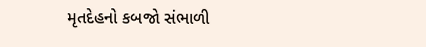મૃતદેહનો કબજો સંભાળી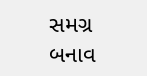સમગ્ર બનાવ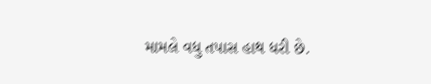મામલે વધુ તપાસ હાથ ધરી છે.